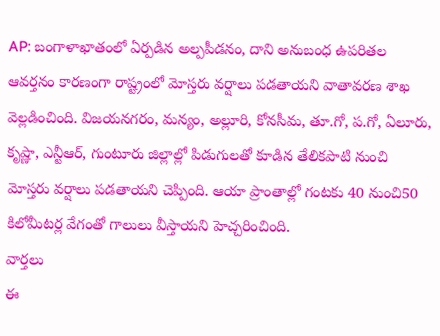AP: బంగాళాఖాతంలో ఏర్పడిన అల్పపీడనం, దాని అనుబంధ ఉపరితల ఆవర్తనం కారణంగా రాష్ట్రంలో మోస్తరు వర్షాలు పడతాయని వాతావరణ శాఖ వెల్లడించింది. విజయనగరం, మన్యం, అల్లూరి, కోనసీమ, తూ.గో, ప.గో, ఏలూరు, కృష్ణా, ఎన్టీఆర్, గుంటూరు జిల్లాల్లో పిడుగులతో కూడిన తేలికపాటి నుంచి మోస్తరు వర్షాలు పడతాయని చెప్పింది. ఆయా ప్రాంతాల్లో గంటకు 40 నుంచి50 కిలోమీటర్ల వేగంతో గాలులు వీస్తాయని హెచ్చరించింది.
వార్తలు
ఈ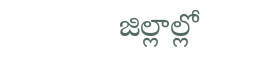జిల్లాల్లో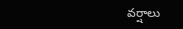వర్షాలు